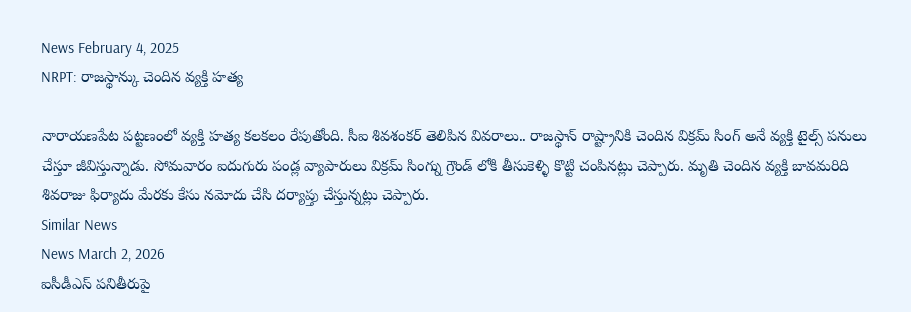News February 4, 2025
NRPT: రాజస్థాన్కు చెందిన వ్యక్తి హత్య

నారాయణపేట పట్టణంలో వ్యక్తి హత్య కలకలం రేపుతోంది. సీఐ శివశంకర్ తెలిపిన వివరాలు.. రాజస్థాన్ రాష్ట్రానికి చెందిన విక్రమ్ సింగ్ అనే వ్యక్తి టైల్స్ పనులు చేస్తూ జీవిస్తున్నాడు. సోమవారం ఐదుగురు పండ్ల వ్యాపారులు విక్రమ్ సింగ్ను గ్రౌండ్ లోకి తీసుకెళ్ళి కొట్టి చంపినట్లు చెప్పారు. మృతి చెందిన వ్యక్తి బావమరిది శివరాజు ఫిర్యాదు మేరకు కేసు నమోదు చేసి దర్యాప్తు చేస్తున్నట్లు చెప్పారు.
Similar News
News March 2, 2026
ఐసీడీఎస్ పనితీరుపై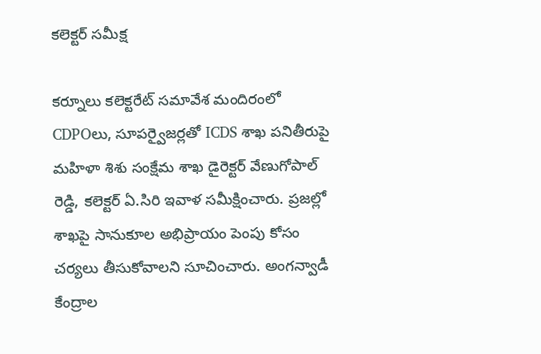కలెక్టర్ సమీక్ష

కర్నూలు కలెక్టరేట్ సమావేశ మందిరంలో CDPOలు, సూపర్వైజర్లతో ICDS శాఖ పనితీరుపై మహిళా శిశు సంక్షేమ శాఖ డైరెక్టర్ వేణుగోపాల్ రెడ్డి, కలెక్టర్ ఏ.సిరి ఇవాళ సమీక్షించారు. ప్రజల్లో శాఖపై సానుకూల అభిప్రాయం పెంపు కోసం చర్యలు తీసుకోవాలని సూచించారు. అంగన్వాడీ కేంద్రాల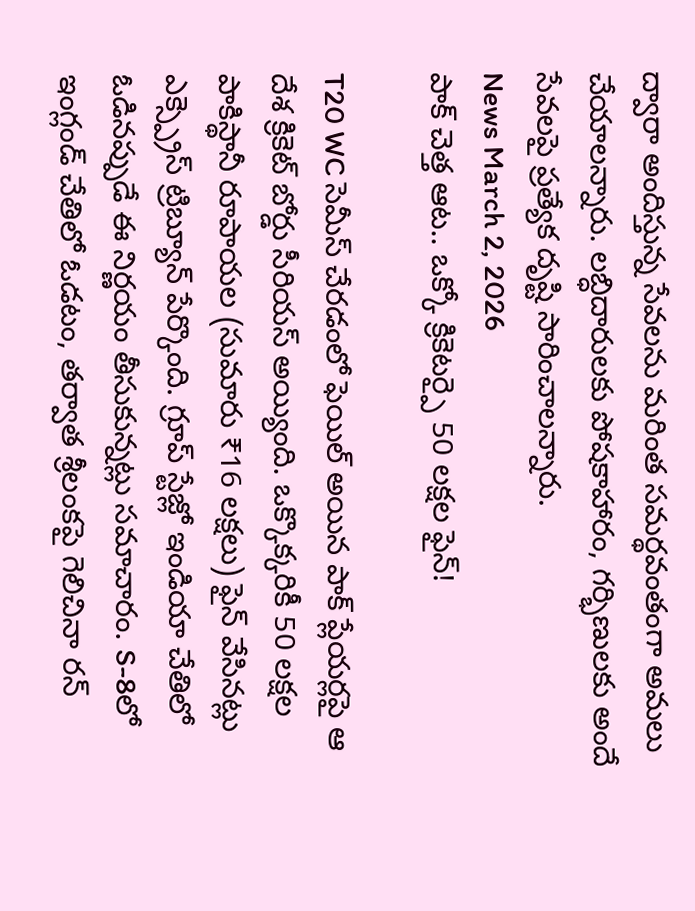ద్వారా అందిస్తున్న సేవలను మరింత సమర్థవంతంగా అమలు చేయాలన్నారు. లబ్ధిదారులకు పోషకాహారం, గర్భిణులకు అందే సేవలపై ప్రత్యేక దృష్టి సారించాలన్నారు.
News March 2, 2026
పాక్ చెత్త ఆట.. ఒక్కో క్రికెటర్పై 50 లక్షల ఫైన్!

T20 WC సెమీస్ చేరడంలో ఫెయిల్ అయిన పాక్ ప్లేయర్లపై ఆ దేశ క్రికెట్ బోర్డు సీరియస్ అయ్యింది. ఒక్కొక్కరికీ 50 లక్షల పాకిస్థానీ రూపాయల (సుమారు ₹16 లక్షలు) ఫైన్ వేసినట్లు ఎక్స్ప్రెస్ ట్రిబ్యూన్ పేర్కొంది. గ్రూప్ స్టేజ్లో ఇండియా చేతిలో ఓడినప్పుడే ఈ నిర్ణయం తీసుకున్నట్లు సమాచారం. S-8లో ఇంగ్లండ్ చేతిలో ఓడటం, తర్వాత శ్రీలంకపై గెలిచినా రన్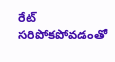రేట్ సరిపోకపోవడంతో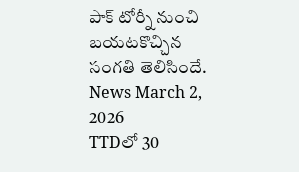పాక్ టోర్నీ నుంచి బయటకొచ్చిన సంగతి తెలిసిందే.
News March 2, 2026
TTDలో 30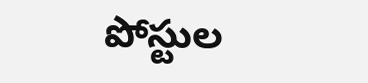పోస్టుల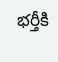భర్తీకి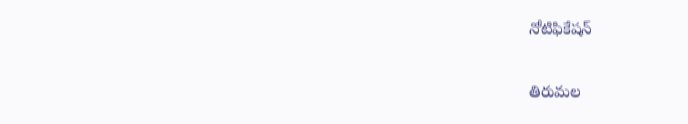నోటిఫికేషన్

తిరుమల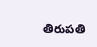తిరుపతి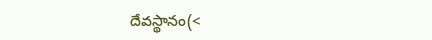దేవస్థానం(<